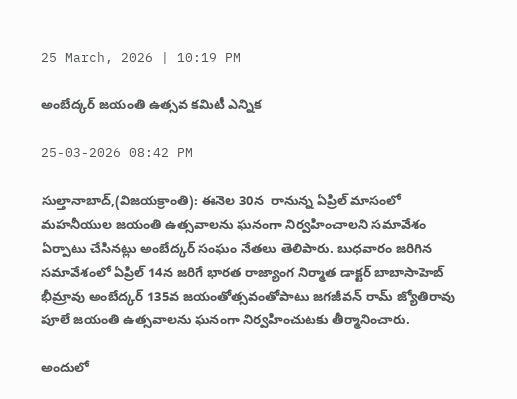25 March, 2026 | 10:19 PM

అంబేద్కర్ జయంతి ఉత్సవ కమిటీ ఎన్నిక

25-03-2026 08:42 PM

సుల్తానాబాద్,(విజయక్రాంతి): ఈనెల 30న  రానున్న ఏప్రిల్ మాసంలో మహనీయుల జయంతి ఉత్సవాలను ఘనంగా నిర్వహించాలని సమావేశం ఏర్పాటు చేసినట్లు అంబేద్కర్ సంఘం నేతలు తెలిపారు. బుధవారం జరిగిన సమావేశంలో ఏప్రిల్ 14న జరిగే భారత రాజ్యాంగ నిర్మాత డాక్టర్ బాబాసాహెబ్ భీమ్రావు అంబేద్కర్ 135వ జయంతోత్సవంతోపాటు జగజీవన్ రామ్ జ్యోతిరావు పూలే జయంతి ఉత్సవాలను ఘనంగా నిర్వహించుటకు తీర్మానించారు.

అందులో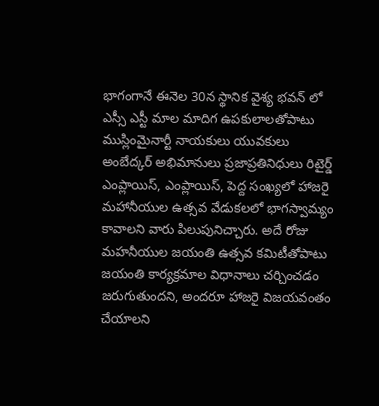భాగంగానే ఈనెల 30న స్థానిక వైశ్య భవన్ లో ఎస్సీ ఎస్టీ మాల మాదిగ ఉపకులాలతోపాటు ముస్లింమైనార్టీ నాయకులు యువకులు అంబేద్కర్ అభిమానులు ప్రజాప్రతినిధులు రిటైర్డ్ ఎంప్లాయిస్, ఎంప్లాయిస్, పెద్ద సంఖ్యలో హాజరై మహానీయుల ఉత్సవ వేడుకలలో భాగస్వామ్యం కావాలని వారు పిలుపునిచ్చారు. అదే రోజు మహనీయుల జయంతి ఉత్సవ కమిటీతోపాటు జయంతి కార్యక్రమాల విధానాలు చర్చించడం జరుగుతుందని, అందరూ హాజరై విజయవంతం చేయాలని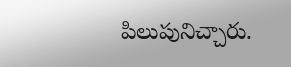పిలుపునిచ్చారు.